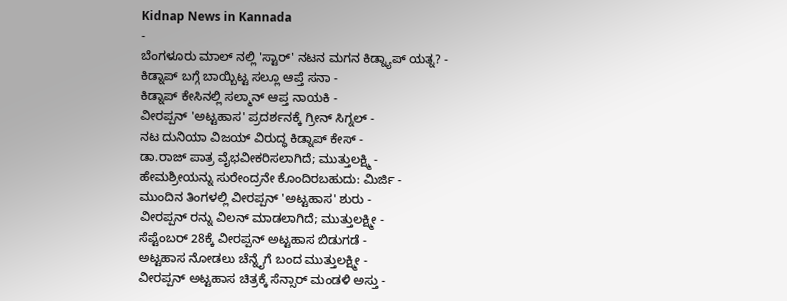Kidnap News in Kannada
-
ಬೆಂಗಳೂರು ಮಾಲ್ ನಲ್ಲಿ 'ಸ್ಟಾರ್' ನಟನ ಮಗನ ಕಿಡ್ನ್ಯಾಪ್ ಯತ್ನ? -
ಕಿಡ್ನಾಪ್ ಬಗ್ಗೆ ಬಾಯ್ಬಿಟ್ಟ ಸಲ್ಲೂ ಆಪ್ತೆ ಸನಾ -
ಕಿಡ್ನಾಪ್ ಕೇಸಿನಲ್ಲಿ ಸಲ್ಮಾನ್ ಆಪ್ತ ನಾಯಕಿ -
ವೀರಪ್ಪನ್ 'ಅಟ್ಟಹಾಸ' ಪ್ರದರ್ಶನಕ್ಕೆ ಗ್ರೀನ್ ಸಿಗ್ನಲ್ -
ನಟ ದುನಿಯಾ ವಿಜಯ್ ವಿರುದ್ಧ ಕಿಡ್ನಾಪ್ ಕೇಸ್ -
ಡಾ.ರಾಜ್ ಪಾತ್ರ ವೈಭವೀಕರಿಸಲಾಗಿದೆ; ಮುತ್ತುಲಕ್ಷ್ಮಿ -
ಹೇಮಶ್ರೀಯನ್ನು ಸುರೇಂದ್ರನೇ ಕೊಂದಿರಬಹುದು: ಮಿರ್ಜಿ -
ಮುಂದಿನ ತಿಂಗಳಲ್ಲಿ ವೀರಪ್ಪನ್ 'ಅಟ್ಟಹಾಸ' ಶುರು -
ವೀರಪ್ಪನ್ ರನ್ನು ವಿಲನ್ ಮಾಡಲಾಗಿದೆ; ಮುತ್ತುಲಕ್ಷ್ಮೀ -
ಸೆಪ್ಟೆಂಬರ್ 28ಕ್ಕೆ ವೀರಪ್ಪನ್ ಅಟ್ಟಹಾಸ ಬಿಡುಗಡೆ -
ಅಟ್ಟಹಾಸ ನೋಡಲು ಚೆನ್ನೈಗೆ ಬಂದ ಮುತ್ತುಲಕ್ಷ್ಮೀ -
ವೀರಪ್ಪನ್ ಅಟ್ಟಹಾಸ ಚಿತ್ರಕ್ಕೆ ಸೆನ್ಸಾರ್ ಮಂಡಳಿ ಅಸ್ತು -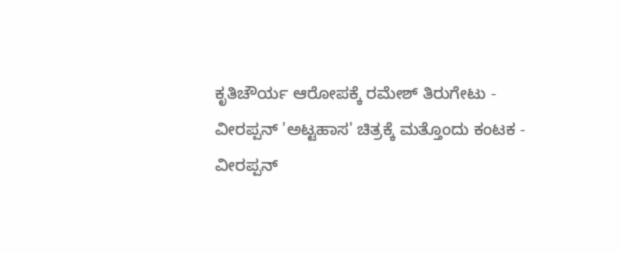ಕೃತಿಚೌರ್ಯ ಆರೋಪಕ್ಕೆ ರಮೇಶ್ ತಿರುಗೇಟು -
ವೀರಪ್ಪನ್ 'ಅಟ್ಟಹಾಸ' ಚಿತ್ರಕ್ಕೆ ಮತ್ತೊಂದು ಕಂಟಕ -
ವೀರಪ್ಪನ್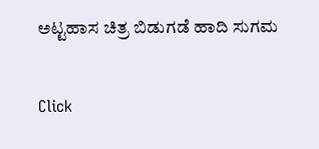ಅಟ್ಟಹಾಸ ಚಿತ್ರ ಬಿಡುಗಡೆ ಹಾದಿ ಸುಗಮ


Click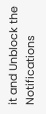it and Unblock the Notifications